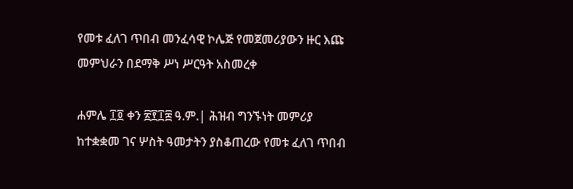የመቱ ፈለገ ጥበብ መንፈሳዊ ኮሌጅ የመጀመሪያውን ዙር እጩ መምህራን በደማቅ ሥነ ሥርዓት አስመረቀ

ሐምሌ ፲፬ ቀን ፳፻፲፰ ዓ.ም.| ሕዝብ ግንኙነት መምሪያ
ከተቋቋመ ገና ሦስት ዓመታትን ያስቆጠረው የመቱ ፈለገ ጥበብ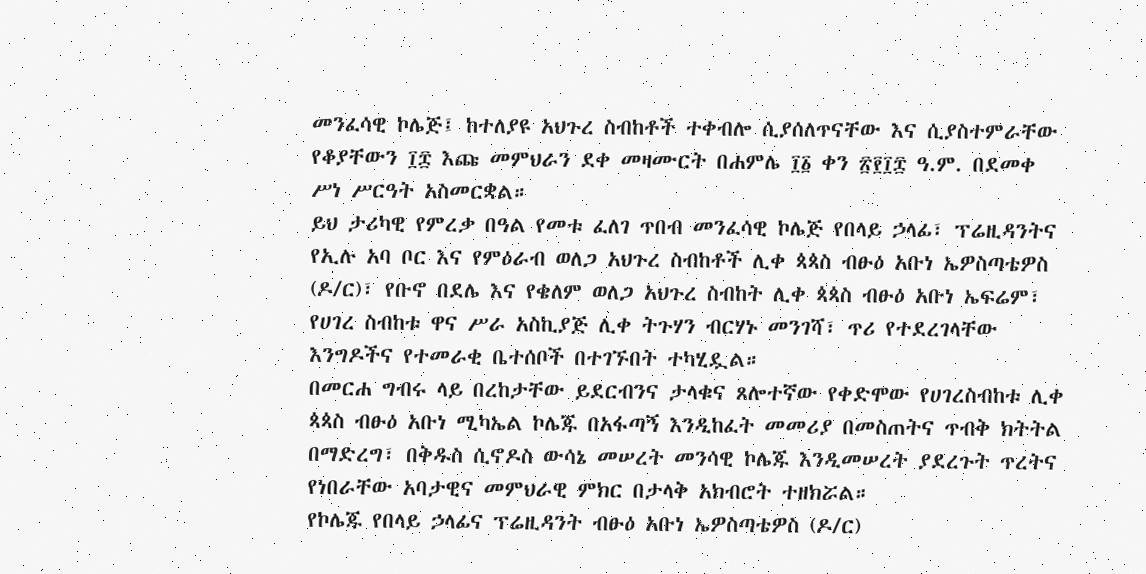መንፈሳዊ ኮሌጅ፤ ከተለያዩ አህጉረ ስብከቶች ተቀብሎ ሲያሰለጥናቸው እና ሲያስተምራቸው የቆያቸውን ፲፰ እጩ መምህራን ደቀ መዛሙርት በሐምሌ ፲፩ ቀን ፳፻፲፰ ዓ.ም. በደመቀ ሥነ ሥርዓት አስመርቋል።
ይህ ታሪካዊ የምረቃ በዓል የመቱ ፈለገ ጥበብ መንፈሳዊ ኮሌጅ የበላይ ኃላፊ፣ ፕሬዚዳንትና የኢሉ አባ ቦር እና የምዕራብ ወለጋ አህጉረ ስብከቶች ሊቀ ጳጳስ ብፁዕ አቡነ ኤዎስጣቴዎስ (ዶ/ር)፣ የቡኖ በደሌ እና የቄለም ወለጋ አህጉረ ስብከት ሊቀ ጳጳስ ብፁዕ አቡነ ኤፍሬም፣ የሀገረ ስብከቱ ዋና ሥራ አስኪያጅ ሊቀ ትጉሃን ብርሃኑ መንገሻ፣ ጥሪ የተደረገላቸው እንግዶችና የተመራቂ ቤተሰቦች በተገኙበት ተካሂዷል።
በመርሐ ግብሩ ላይ በረከታቸው ይደርብንና ታላቁና ጸሎተኛው የቀድሞው የሀገረስብከቱ ሊቀ ጳጳስ ብፁዕ አቡነ ሚካኤል ኮሌጁ በአፋጣኝ እንዲከፈት መመሪያ በመስጠትና ጥብቅ ክትትል በማድረግ፣ በቅዱስ ሲኖዶስ ውሳኔ መሠረት መንሳዊ ኮሌጁ እንዲመሠረት ያደረጉት ጥረትና የነበራቸው አባታዊና መምህራዊ ምክር በታላቅ አክብሮት ተዘክሯል።
የኮሌጁ የበላይ ኃላፊና ፕሬዚዳንት ብፁዕ አቡነ ኤዎስጣቴዎስ (ዶ/ር)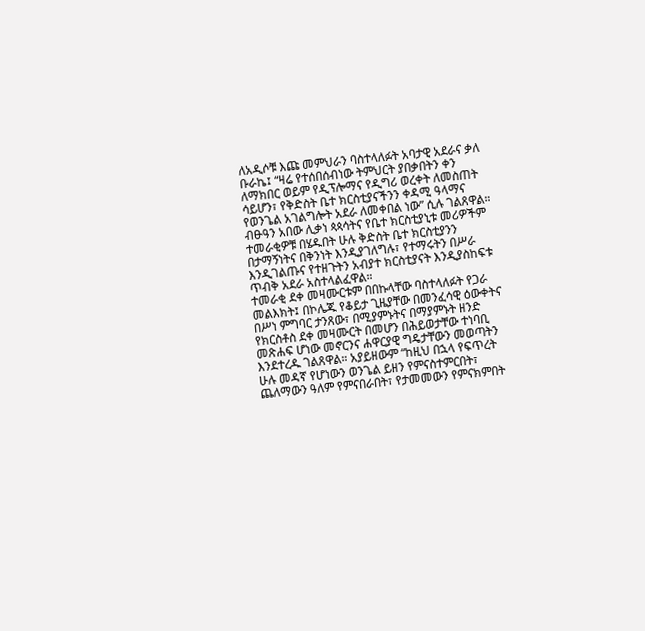ለአዲሶቹ እጩ መምህራን ባስተላለፉት አባታዊ አደራና ቃለ ቡራኬ፤ “ዛሬ የተሰበሰብነው ትምህርት ያበቃበትን ቀን ለማክበር ወይም የዲፕሎማና የዲግሪ ወረቀት ለመስጠት ሳይሆን፣ የቅድስት ቤተ ክርስቲያናችንን ቀዳሚ ዓላማና የወንጌል አገልግሎት አደራ ለመቀበል ነው” ሲሉ ገልጸዋል።
ብፁዓን አበው ሊቃነ ጳጳሳትና የቤተ ክርስቲያኒቱ መሪዎችም ተመራቂዎቹ በሄዱበት ሁሉ ቅድስት ቤተ ክርስቲያንን በታማኝነትና በቅንነት እንዲያገለግሉ፣ የተማሩትን በሥራ እንዲገልጡና የተዘጉትን አብያተ ክርስቲያናት እንዲያስከፍቱ ጥብቅ አደራ አስተላልፈዋል።
ተመራቂ ደቀ መዛሙርቱም በበኩላቸው ባስተላለፉት የጋራ መልእክት፤ በኮሌጁ የቆይታ ጊዜያቸው በመንፈሳዊ ዕውቀትና በሥነ ምግባር ታንጸው፣ በሚያምኑትና በማያምኑት ዘንድ የክርስቶስ ደቀ መዛሙርት በመሆን በሕይወታቸው ተነባቢ መጽሐፍ ሆነው መኖርንና ሐዋርያዊ ግዴታቸውን መወጣትን እንደተረዱ ገልጸዋል። አያይዘውም “ከዚህ በኋላ የፍጥረት ሁሉ መዳኛ የሆነውን ወንጌል ይዘን የምናስተምርበት፣ ጨለማውን ዓለም የምናበራበት፣ የታመመውን የምናክምበት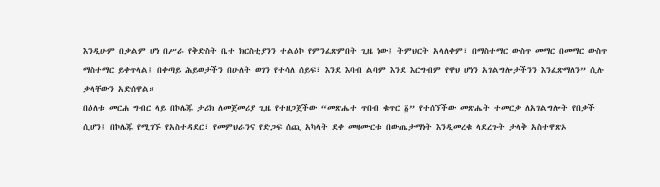እንዲሁም በቃልም ሆነ በሥራ የቅድስት ቤተ ክርስቲያንን ተልዕኮ የምንፈጽምበት ጊዜ ነው፤ ትምህርት አላለቀም፣ በማስተማር ውስጥ መማር በመማር ውስጥ ማስተማር ይቀጥላል፤ በቀጣይ ሕይወታችን በሁለት ወገን የተሳለ ሰይፍ፣ እንደ እባብ ልባም እንደ እርግብም የዋህ ሆነን አገልግሎታችንን እንፈጽማለን” ሲሉ ቃላቸውን አድሰዋል።
በዕለቱ መርሐ ግብር ላይ በኮሌጁ ታሪክ ለመጀመሪያ ጊዜ የተዘጋጀችው “መጽሔተ ጥበብ ቁጥር ፩” የተሰኘችው መጽሔት ተመርቃ ለአገልግሎት የበቃች ሲሆን፤ በኮሌጁ የሚገኙ የአስተዳደር፣ የመምህራንና የድጋፍ ሰጪ አካላት ደቀ መዛሙርቱ በውጤታማነት እንዲመረቁ ላደረጉት ታላቅ አስተዋጽኦ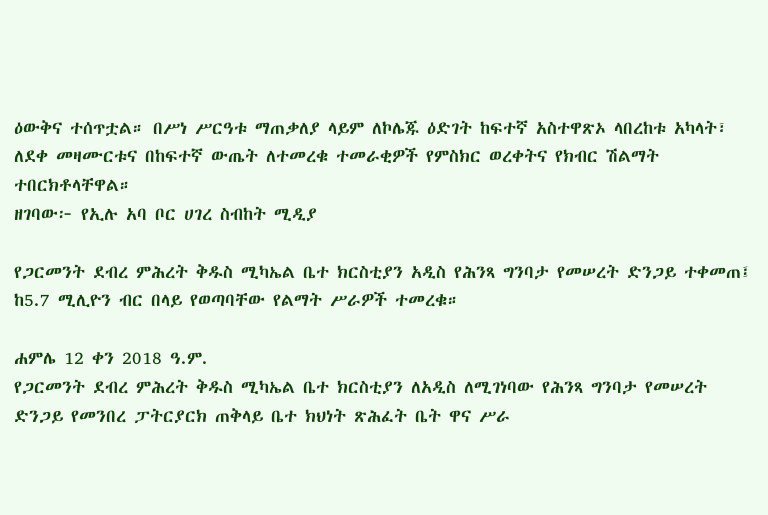ዕውቅና ተሰጥቷል። በሥነ ሥርዓቱ ማጠቃለያ ላይም ለኮሌጁ ዕድገት ከፍተኛ አስተዋጽኦ ላበረከቱ አካላት፣ ለደቀ መዛሙርቱና በከፍተኛ ውጤት ለተመረቁ ተመራቂዎች የምስክር ወረቀትና የክብር ሽልማት ተበርክቶላቸዋል።
ዘገባው፦ የኢሉ አባ ቦር ሀገረ ስብከት ሚዲያ

የጋርመንት ደብረ ምሕረት ቅዱስ ሚካኤል ቤተ ክርስቲያን አዲስ የሕንጻ ግንባታ የመሠረት ድንጋይ ተቀመጠ፤ ከ5.7 ሚሊዮን ብር በላይ የወጣባቸው የልማት ሥራዎች ተመረቁ።

ሐምሌ 12 ቀን 2018 ዓ.ም.
የጋርመንት ደብረ ምሕረት ቅዱስ ሚካኤል ቤተ ክርስቲያን ለአዲስ ለሚገነባው የሕንጻ ግንባታ የመሠረት ድንጋይ የመንበረ ፓትርያርክ ጠቅላይ ቤተ ክህነት ጽሕፈት ቤት ዋና ሥራ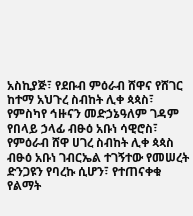አስኪያጅ፣ የደቡብ ምዕራብ ሸዋና የሸገር ከተማ አህጉረ ስብከት ሊቀ ጳጳስ፣ የምስካየ ኅዙናን መድኃኔዓለም ገዳም የበላይ ኃላፊ ብፁዕ አቡነ ሳዊሮስ፣ የምዕራብ ሸዋ ሀገረ ስብከት ሊቀ ጳጳስ ብፁዕ አቡነ ገብርኤል ተገኝተው የመሠረት ድንጋዩን የባረኩ ሲሆን፣ የተጠናቀቁ የልማት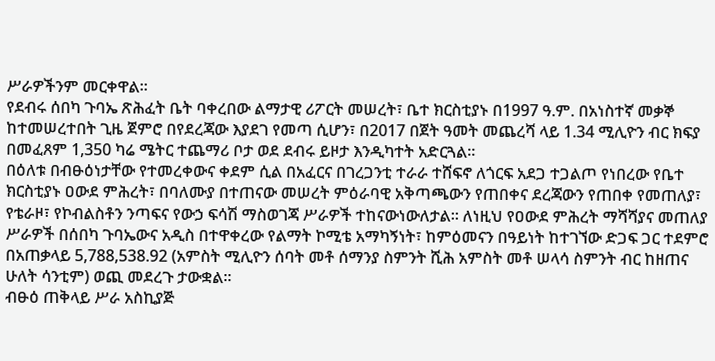ሥራዎችንም መርቀዋል።
የደብሩ ሰበካ ጉባኤ ጽሕፈት ቤት ባቀረበው ልማታዊ ሪፖርት መሠረት፣ ቤተ ክርስቲያኑ በ1997 ዓ.ም. በአነስተኛ መቃኞ ከተመሠረተበት ጊዜ ጀምሮ በየደረጃው እያደገ የመጣ ሲሆን፣ በ2017 በጀት ዓመት መጨረሻ ላይ 1.34 ሚሊዮን ብር ክፍያ በመፈጸም 1,350 ካሬ ሜትር ተጨማሪ ቦታ ወደ ደብሩ ይዞታ እንዲካተት አድርጓል።
በዕለቱ በብፁዕነታቸው የተመረቀውና ቀደም ሲል በአፈርና በገረጋንቲ ተራራ ተሸፍኖ ለጎርፍ አደጋ ተጋልጦ የነበረው የቤተ ክርስቲያኑ ዐውደ ምሕረት፣ በባለሙያ በተጠናው መሠረት ምዕራባዊ አቅጣጫውን የጠበቀና ደረጃውን የጠበቀ የመጠለያ፣ የቴራዞ፣ የኮብልስቶን ንጣፍና የውኃ ፍሳሽ ማስወገጃ ሥራዎች ተከናውነውለታል። ለነዚህ የዐውደ ምሕረት ማሻሻያና መጠለያ ሥራዎች በሰበካ ጉባኤውና አዲስ በተዋቀረው የልማት ኮሚቴ አማካኝነት፣ ከምዕመናን በዓይነት ከተገኘው ድጋፍ ጋር ተደምሮ በአጠቃላይ 5,788,538.92 (አምስት ሚሊዮን ሰባት መቶ ሰማንያ ስምንት ሺሕ አምስት መቶ ሠላሳ ስምንት ብር ከዘጠና ሁለት ሳንቲም) ወጪ መደረጉ ታውቋል።
ብፁዕ ጠቅላይ ሥራ አስኪያጅ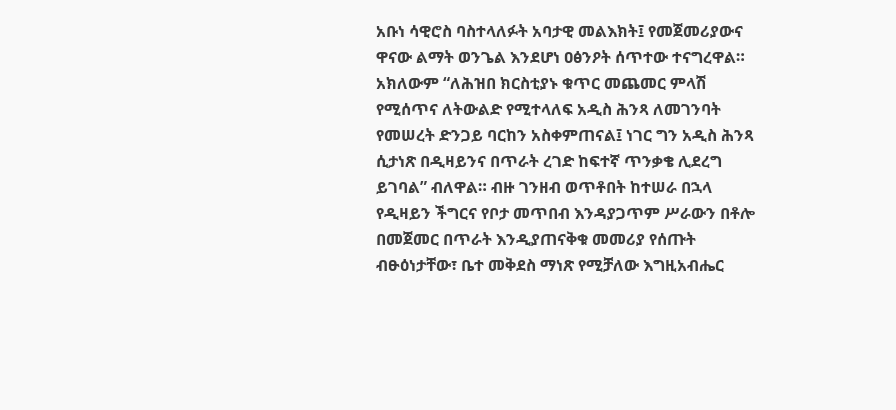አቡነ ሳዊሮስ ባስተላለፉት አባታዊ መልእክት፤ የመጀመሪያውና ዋናው ልማት ወንጌል እንደሆነ ዐፅንዖት ሰጥተው ተናግረዋል። አክለውም “ለሕዝበ ክርስቲያኑ ቁጥር መጨመር ምላሽ የሚሰጥና ለትውልድ የሚተላለፍ አዲስ ሕንጻ ለመገንባት የመሠረት ድንጋይ ባርከን አስቀምጠናል፤ ነገር ግን አዲስ ሕንጻ ሲታነጽ በዲዛይንና በጥራት ረገድ ከፍተኛ ጥንቃቄ ሊደረግ ይገባል” ብለዋል። ብዙ ገንዘብ ወጥቶበት ከተሠራ በኋላ የዲዛይን ችግርና የቦታ መጥበብ እንዳያጋጥም ሥራውን በቶሎ በመጀመር በጥራት እንዲያጠናቅቁ መመሪያ የሰጡት ብፁዕነታቸው፣ ቤተ መቅደስ ማነጽ የሚቻለው እግዚአብሔር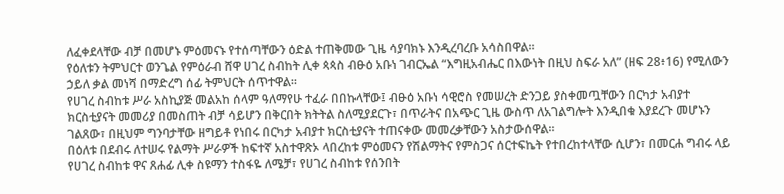ለፈቀደላቸው ብቻ በመሆኑ ምዕመናኑ የተሰጣቸውን ዕድል ተጠቅመው ጊዜ ሳያባክኑ እንዲረባረቡ አሳስበዋል።
የዕለቱን ትምህርተ ወንጌል የምዕራብ ሸዋ ሀገረ ስብከት ሊቀ ጳጳስ ብፁዕ አቡነ ገብርኤል “እግዚአብሔር በእውነት በዚህ ስፍራ አለ” (ዘፍ 28፥16) የሚለውን ኃይለ ቃል መነሻ በማድረግ ሰፊ ትምህርት ሰጥተዋል።
የሀገረ ስብከቱ ሥራ አስኪያጅ መልአከ ሰላም ዓለማየሁ ተፈራ በበኩላቸው፤ ብፁዕ አቡነ ሳዊሮስ የመሠረት ድንጋይ ያስቀመጧቸውን በርካታ አብያተ ክርስቲያናት መመሪያ በመስጠት ብቻ ሳይሆን በቅርበት ክትትል ስለሚያደርጉ፣ በጥራትና በአጭር ጊዜ ውስጥ ለአገልግሎት እንዲበቁ እያደረጉ መሆኑን ገልጸው፣ በዚህም ግንባታቸው ዘግይቶ የነበሩ በርካታ አብያተ ክርስቲያናት ተጠናቀው መመረቃቸውን አስታውሰዋል።
በዕለቱ በደብሩ ለተሠሩ የልማት ሥራዎች ከፍተኛ አስተዋጽኦ ላበረከቱ ምዕመናን የሽልማትና የምስጋና ሰርተፍኬት የተበረከተላቸው ሲሆን፣ በመርሐ ግብሩ ላይ የሀገረ ስብከቱ ዋና ጸሐፊ ሊቀ ስዩማን ተስፋዬ ለሜቻ፣ የሀገረ ስብከቱ የሰንበት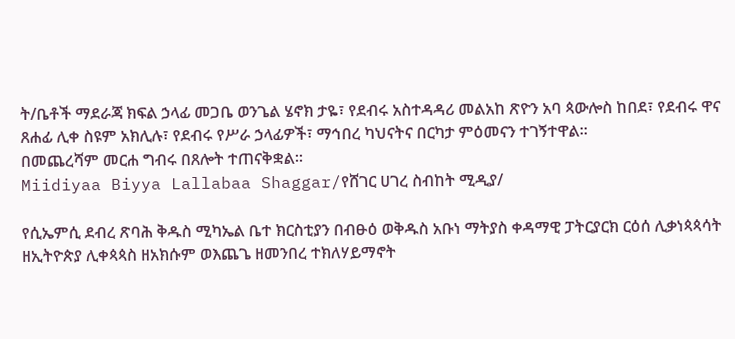ት/ቤቶች ማደራጃ ክፍል ኃላፊ መጋቤ ወንጌል ሄኖክ ታዬ፣ የደብሩ አስተዳዳሪ መልአከ ጽዮን አባ ጳውሎስ ከበደ፣ የደብሩ ዋና ጸሐፊ ሊቀ ስዩም አክሊሉ፣ የደብሩ የሥራ ኃላፊዎች፣ ማኅበረ ካህናትና በርካታ ምዕመናን ተገኝተዋል።
በመጨረሻም መርሐ ግብሩ በጸሎት ተጠናቅቋል።
Miidiyaa Biyya Lallabaa Shaggar/የሸገር ሀገረ ስብከት ሚዲያ/

የሲኤምሲ ደብረ ጽባሕ ቅዱስ ሚካኤል ቤተ ክርስቲያን በብፁዕ ወቅዱስ አቡነ ማትያስ ቀዳማዊ ፓትርያርክ ርዕሰ ሊቃነጳጳሳት ዘኢትዮጵያ ሊቀጳጳስ ዘአክሱም ወእጨጌ ዘመንበረ ተክለሃይማኖት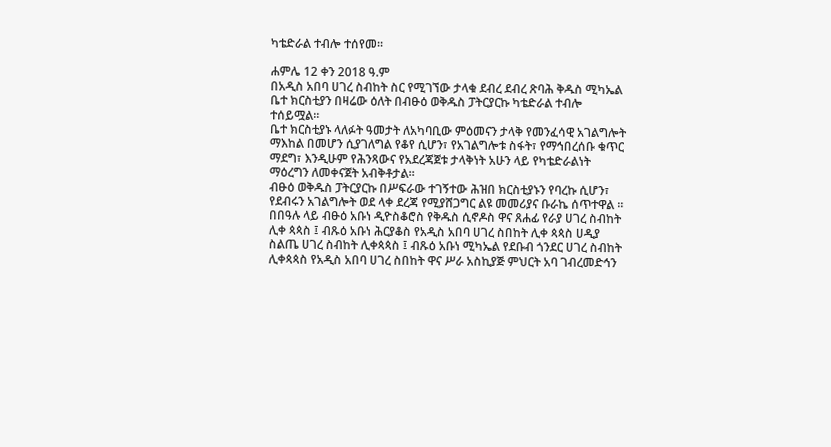ካቴድራል ተብሎ ተሰየመ።

ሐምሌ 12 ቀን 2018 ዓ.ም
በአዲስ አበባ ሀገረ ስብከት ስር የሚገኘው ታላቁ ደብረ ደብረ ጽባሕ ቅዱስ ሚካኤል ቤተ ክርስቲያን በዛሬው ዕለት በብፁዕ ወቅዱስ ፓትርያርኩ ካቴድራል ተብሎ ተሰይሟል።
ቤተ ክርስቲያኑ ላለፉት ዓመታት ለአካባቢው ምዕመናን ታላቅ የመንፈሳዊ አገልግሎት ማእከል በመሆን ሲያገለግል የቆየ ሲሆን፣ የአገልግሎቱ ስፋት፣ የማኅበረሰቡ ቁጥር ማደግ፣ እንዲሁም የሕንጻውና የአደረጃጀቱ ታላቅነት አሁን ላይ የካቴድራልነት ማዕረግን ለመቀናጀት አብቅቶታል።
ብፁዕ ወቅዱስ ፓትርያርኩ በሥፍራው ተገኝተው ሕዝበ ክርስቲያኑን የባረኩ ሲሆን፣ የደብሩን አገልግሎት ወደ ላቀ ደረጃ የሚያሸጋግር ልዩ መመሪያና ቡራኬ ሰጥተዋል ።
በበዓሉ ላይ ብፁዕ አቡነ ዲዮስቆሮስ የቅዱስ ሲኖዶስ ዋና ጸሐፊ የራያ ሀገረ ስብከት ሊቀ ጳጳስ ፤ ብጹዕ አቡነ ሕርያቆስ የአዲስ አበባ ሀገረ ስበከት ሊቀ ጳጳስ ሀዲያ ስልጤ ሀገረ ስብከት ሊቀጳጳስ ፤ ብጹዕ አቡነ ሚካኤል የደቡብ ጎንደር ሀገረ ስብከት ሊቀጳጳስ የአዲስ አበባ ሀገረ ስበከት ዋና ሥራ አስኪያጅ ምህርት አባ ገብረመድኅን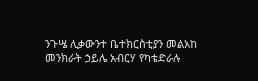ንጉሤ ሊቃውንተ ቤተክርስቲያን መልአከ መንክራት ኃይሌ አብርሃ የካቴድራሉ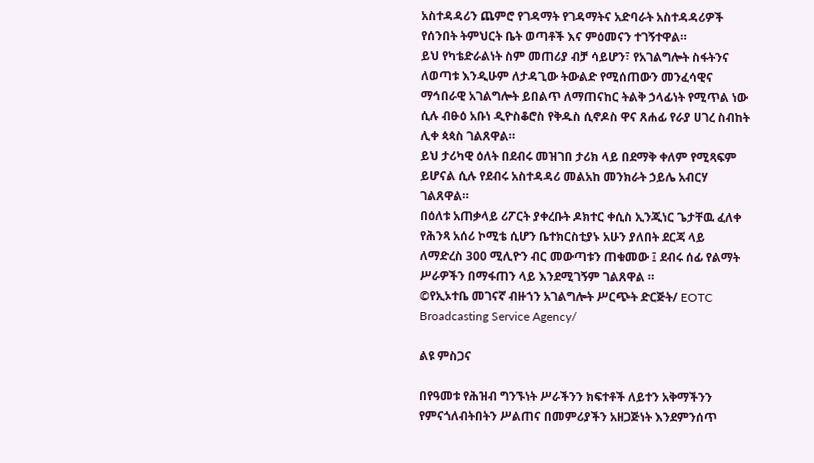አስተዳዳሪን ጨምሮ የገዳማት የገዳማትና አድባራት አስተዳዳሪዎች የሰንበት ትምህርት ቤት ወጣቶች እና ምዕመናን ተገኝተዋል።
ይህ የካቴድራልነት ስም መጠሪያ ብቻ ሳይሆን፣ የአገልግሎት ስፋትንና ለወጣቱ እንዲሁም ለታዳጊው ትውልድ የሚሰጠውን መንፈሳዊና ማኅበራዊ አገልግሎት ይበልጥ ለማጠናከር ትልቅ ኃላፊነት የሚጥል ነው ሲሉ ብፁዕ አቡነ ዲዮስቆሮስ የቅዱስ ሲኖዶስ ዋና ጸሐፊ የራያ ሀገረ ስብከት ሊቀ ጳጳስ ገልጸዋል።
ይህ ታሪካዊ ዕለት በደብሩ መዝገበ ታሪክ ላይ በደማቅ ቀለም የሚጻፍም ይሆናል ሲሉ የደብሩ አስተዳዳሪ መልአከ መንክራት ኃይሌ አብርሃ ገልጸዋል።
በዕለቱ አጠቃላይ ሪፖርት ያቀረቡት ዶክተር ቀሲስ ኢንጂነር ጌታቸዉ ፈለቀ የሕንጻ አሰሪ ኮሚቴ ሲሆን ቤተክርስቲያኑ አሁን ያለበት ደርጃ ላይ ለማድረስ 300 ሚሊዮን ብር መውጣቱን ጠቁመው ፤ ደብሩ ሰፊ የልማት ሥራዎችን በማፋጠን ላይ እንደሚገኝም ገልጸዋል ።
©የኢኦተቤ መገናኛ ብዙኀን አገልግሎት ሥርጭት ድርጅት/ EOTC Broadcasting Service Agency/

ልዩ ምስጋና

በየዓመቱ የሕዝብ ግንኙነት ሥራችንን ክፍተቶች ለይተን አቅማችንን የምናጎለብትበትን ሥልጠና በመምሪያችን አዘጋጅነት እንደምንሰጥ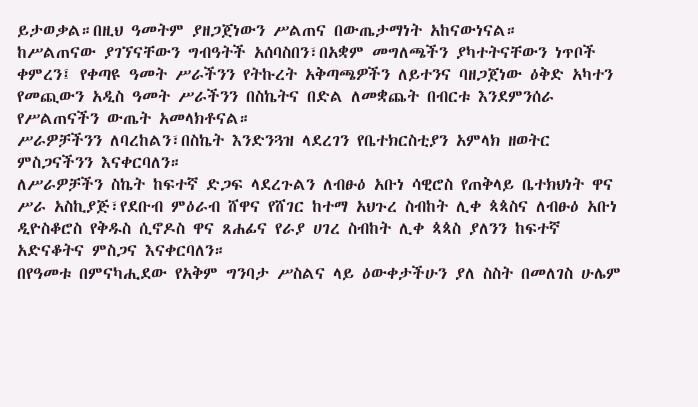ይታወቃል።በዚህ ዓመትም ያዘጋጀነውን ሥልጠና በውጤታማነት አከናውነናል።
ከሥልጠናው ያገኘናቸውን ግብዓትች አሰባስበን፣በአቋም መግለጫችን ያካተትናቸውን ነጥቦች ቀምረን፤ የቀጣዩ ዓመት ሥራችንን የትኩረት አቅጣጫዎችን ለይተንና ባዘጋጀነው ዕቅድ አካተን የመጪውን አዲስ ዓመት ሥራችንን በስኬትና በድል ለመቋጨት በብርቱ እንደምንሰራ የሥልጠናችን ውጤት አመላክቶናል።
ሥራዎቻችንን ለባረከልን፣በስኬት እንድንጓዝ ላደረገን የቤተክርስቲያን አምላክ ዘወትር ምስጋናችንን እናቀርባለን።
ለሥራዎቻችን ስኬት ከፍተኛ ድጋፍ ላደረጉልን ለብፁዕ አቡነ ሳዊሮስ የጠቅላይ ቤተክህነት ዋና ሥራ አስኪያጅ፣የደቡብ ምዕራብ ሸዋና የሸገር ከተማ አህጉረ ስብከት ሊቀ ጳጳስና ለብፁዕ አቡነ ዲዮስቆሮስ የቅዱስ ሲኖዶስ ዋና ጸሐፊና የራያ ሀገረ ስብከት ሊቀ ጳጳስ ያለንን ከፍተኛ አድናቆትና ምስጋና እናቀርባለን።
በየዓመቱ በምናካሒደው የአቅም ግንባታ ሥስልና ላይ ዕውቀታችሁን ያለ ስስት በመለገስ ሁሌም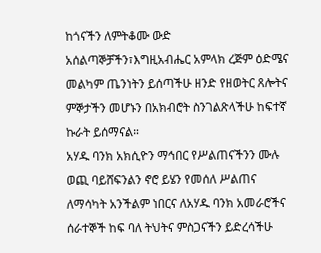ከጎናችን ለምትቆሙ ውድ አሰልጣኞቻችን፣እግዚአብሔር አምላክ ረጅም ዕድሜና መልካም ጤንነትን ይሰጣችሁ ዘንድ የዘወትር ጸሎትና ምኞታችን መሆኑን በአክብሮት ስንገልጽላችሁ ከፍተኛ ኩራት ይሰማናል።
አሃዱ ባንክ አክሲዮን ማኅበር የሥልጠናችንን ሙሉ ወጪ ባይሸፍንልን ኖሮ ይሄን የመሰለ ሥልጠና ለማሳካት አንችልም ነበርና ለአሃዱ ባንክ አመራሮችና ሰራተኞች ከፍ ባለ ትህትና ምስጋናችን ይድረሳችሁ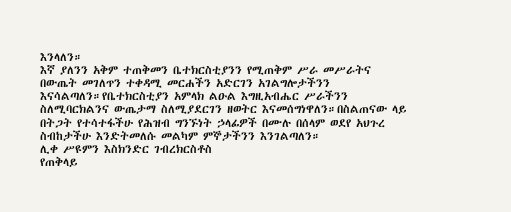እንላለን።
እኛ ያለንን አቅም ተጠቅመን ቤተክርስቲያንን የሚጠቅም ሥራ መሥራትና በውጤት መገለጥን ተቀዳሚ መርሐችን አድርገን አገልግሎታችንን እናሳልጣለን።የቤተክርስቲያን አምላክ ልዑል እግዚአብሔር ሥራችንን ስለሚባርክልንና ውጤታማ ስለሚያደርገን ዘወትር እናመሰግነዋለን።በስልጠናው ላይ በትጋት የተሳተፋችሁ የሕዝብ ግንኙነት ኃላፊዎች በሙሉ በሰላም ወደየ አህጉረ ስብከታችሁ እንድትመለሱ መልካም ምኞታችንን እንገልጣለን።
ሊቀ ሥዩምን እስክንድር ገብረክርስቶስ
የጠቅላይ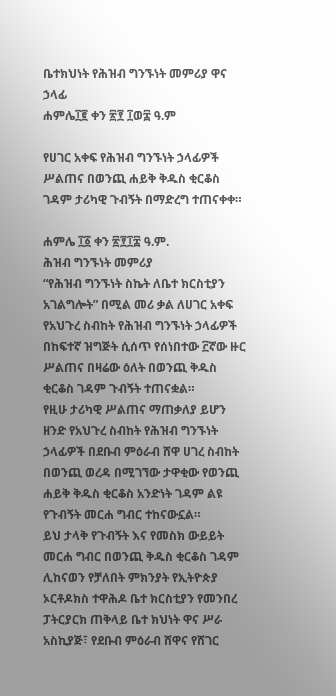ቤተክህነት የሕዝብ ግንኙነት መምሪያ ዋና ኃላፊ
ሐምሌ፲፪ ቀን ፳፻ ፲ወ፰ ዓ.ም

የሀገር አቀፍ የሕዝብ ግንኙነት ኃላፊዎች ሥልጠና በወንጪ ሐይቅ ቅዱስ ቂርቆስ ገዳም ታሪካዊ ጉብኝት በማድረግ ተጠናቀቀ።

ሐምሌ ፲፩ ቀን ፳፻፲፰ ዓ.ም.
ሕዝብ ግንኙነት መምሪያ
“የሕዝብ ግንኙነት ስኬት ለቤተ ክርስቲያን አገልግሎት” በሚል መሪ ቃል ለሀገር አቀፍ የአህጉረ ስብከት የሕዝብ ግንኙነት ኃላፊዎች በከፍተኛ ዝግጅት ሲሰጥ የሰነበተው ፫ኛው ዙር ሥልጠና በዛሬው ዕለት በወንጪ ቅዱስ ቂርቆስ ገዳም ጉብኝት ተጠናቋል።
የዚሁ ታሪካዊ ሥልጠና ማጠቃለያ ይሆን ዘንድ የአህጉረ ስብከት የሕዝብ ግንኙነት ኃላፊዎች በደቡብ ምዕራብ ሸዋ ሀገረ ስብከት በወንጪ ወረዳ በሚገኘው ታዋቂው የወንጪ ሐይቅ ቅዱስ ቂርቆስ አንድነት ገዳም ልዩ የጉብኝት መርሐ ግብር ተከናውኗል።
ይህ ታላቅ የጉብኝት እና የመስክ ውይይት መርሐ ግብር በወንጪ ቅዱስ ቂርቆስ ገዳም ሊከናወን የቻለበት ምክንያት የኢትዮጵያ ኦርቶዶክስ ተዋሕዶ ቤተ ክርስቲያን የመንበረ ፓትርያርክ ጠቅላይ ቤተ ክህነት ዋና ሥራ አስኪያጅ፣ የደቡብ ምዕራብ ሸዋና የሸገር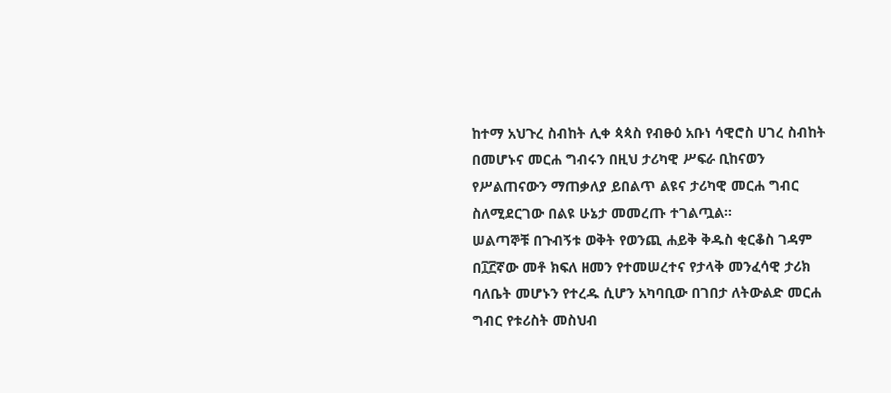ከተማ አህጉረ ስብከት ሊቀ ጳጳስ የብፁዕ አቡነ ሳዊሮስ ሀገረ ስብከት በመሆኑና መርሐ ግብሩን በዚህ ታሪካዊ ሥፍራ ቢከናወን የሥልጠናውን ማጠቃለያ ይበልጥ ልዩና ታሪካዊ መርሐ ግብር ስለሚደርገው በልዩ ሁኔታ መመረጡ ተገልጧል።
ሠልጣኞቹ በጉብኝቱ ወቅት የወንጪ ሐይቅ ቅዱስ ቂርቆስ ገዳም በ፲፫ኛው መቶ ክፍለ ዘመን የተመሠረተና የታላቅ መንፈሳዊ ታሪክ ባለቤት መሆኑን የተረዱ ሲሆን አካባቢው በገበታ ለትውልድ መርሐ ግብር የቱሪስት መስህብ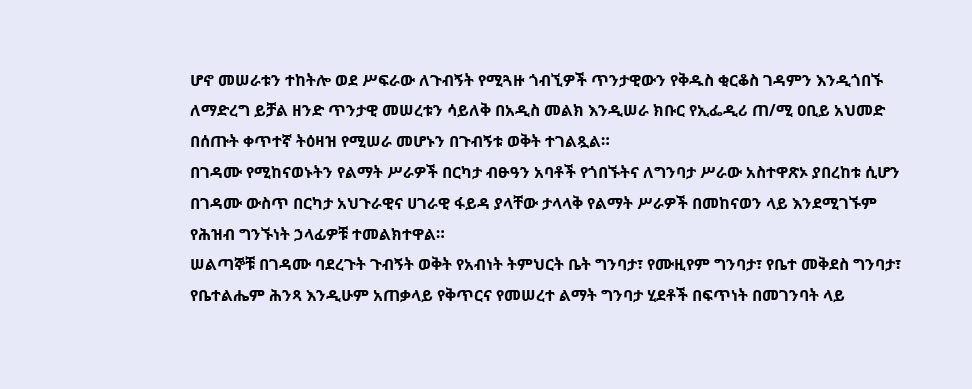ሆኖ መሠራቱን ተከትሎ ወደ ሥፍራው ለጉብኝት የሚጓዙ ጎብኚዎች ጥንታዊውን የቅዱስ ቂርቆስ ገዳምን እንዲጎበኙ ለማድረግ ይቻል ዘንድ ጥንታዊ መሠረቱን ሳይለቅ በአዲስ መልክ እንዲሠራ ክቡር የኢፌዲሪ ጠ/ሚ ዐቢይ አህመድ በሰጡት ቀጥተኛ ትዕዛዝ የሚሠራ መሆኑን በጉብኝቱ ወቅት ተገልጿል።
በገዳሙ የሚከናወኑትን የልማት ሥራዎች በርካታ ብፁዓን አባቶች የጎበኙትና ለግንባታ ሥራው አስተዋጽኦ ያበረከቱ ሲሆን በገዳሙ ውስጥ በርካታ አህጉራዊና ሀገራዊ ፋይዳ ያላቸው ታላላቅ የልማት ሥራዎች በመከናወን ላይ እንደሚገኙም የሕዝብ ግንኙነት ኃላፊዎቹ ተመልክተዋል።
ሠልጣኞቹ በገዳሙ ባደረጉት ጉብኝት ወቅት የአብነት ትምህርት ቤት ግንባታ፣ የሙዚየም ግንባታ፣ የቤተ መቅደስ ግንባታ፣ የቤተልሔም ሕንጻ እንዲሁም አጠቃላይ የቅጥርና የመሠረተ ልማት ግንባታ ሂደቶች በፍጥነት በመገንባት ላይ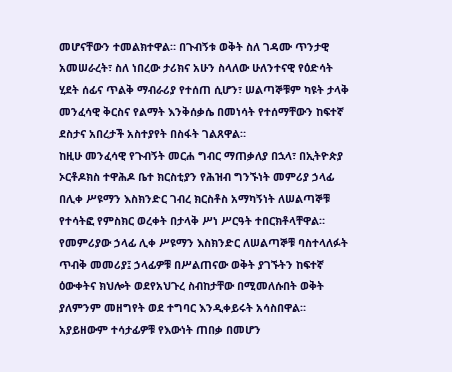መሆናቸውን ተመልክተዋል። በጉብኝቱ ወቅት ስለ ገዳሙ ጥንታዊ አመሠራረት፣ ስለ ነበረው ታሪክና አሁን ስላለው ሁለንተናዊ የዕድሳት ሂደት ሰፊና ጥልቅ ማብራሪያ የተሰጠ ሲሆን፣ ሠልጣኞቹም ካዩት ታላቅ መንፈሳዊ ቅርስና የልማት እንቅሰቃሴ በመነሳት የተሰማቸውን ከፍተኛ ደስታና አበረታች አስተያየት በስፋት ገልጸዋል።
ከዚሁ መንፈሳዊ የጉብኝት መርሐ ግብር ማጠቃለያ በኋላ፣ በኢትዮጵያ ኦርቶዶክስ ተዋሕዶ ቤተ ክርስቲያን የሕዝብ ግንኙነት መምሪያ ኃላፊ በሊቀ ሥዩማን እስክንድር ገብረ ክርስቶስ አማካኝነት ለሠልጣኞቹ የተሳትፎ የምስክር ወረቀት በታላቅ ሥነ ሥርዓት ተበርክቶላቸዋል።
የመምሪያው ኃላፊ ሊቀ ሥዩማን እስክንድር ለሠልጣኞቹ ባስተላለፉት ጥብቅ መመሪያ፤ ኃላፊዎቹ በሥልጠናው ወቅት ያገኙትን ከፍተኛ ዕውቀትና ክህሎት ወደየአህጉረ ስብከታቸው በሚመለሱበት ወቅት ያለምንም መዘግየት ወደ ተግባር እንዲቀይሩት አሳስበዋል። አያይዘውም ተሳታፊዎቹ የእውነት ጠበቃ በመሆን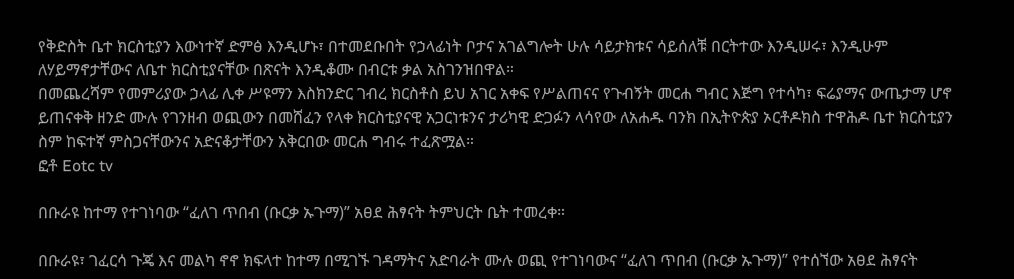የቅድስት ቤተ ክርስቲያን እውነተኛ ድምፅ እንዲሆኑ፣ በተመደቡበት የኃላፊነት ቦታና አገልግሎት ሁሉ ሳይታክቱና ሳይሰለቹ በርትተው እንዲሠሩ፣ እንዲሁም ለሃይማኖታቸውና ለቤተ ክርስቲያናቸው በጽናት እንዲቆሙ በብርቱ ቃል አስገንዝበዋል።
በመጨረሻም የመምሪያው ኃላፊ ሊቀ ሥዩማን እስክንድር ገብረ ክርስቶስ ይህ አገር አቀፍ የሥልጠናና የጉብኝት መርሐ ግብር እጅግ የተሳካ፣ ፍሬያማና ውጤታማ ሆኖ ይጠናቀቅ ዘንድ ሙሉ የገንዘብ ወጪውን በመሸፈን የላቀ ክርስቲያናዊ አጋርነቱንና ታሪካዊ ድጋፉን ላሳየው ለአሐዱ ባንክ በኢትዮጵያ ኦርቶዶክስ ተዋሕዶ ቤተ ክርስቲያን ስም ከፍተኛ ምስጋናቸውንና አድናቆታቸውን አቅርበው መርሐ ግብሩ ተፈጽሟል።
ፎቶ Eotc tv

በቡራዩ ከተማ የተገነባው “ፈለገ ጥበብ (ቡርቃ ኡጉማ)” አፀደ ሕፃናት ትምህርት ቤት ተመረቀ።

በቡራዩ፣ ገፈርሳ ጉጄ እና መልካ ኖኖ ክፍላተ ከተማ በሚገኙ ገዳማትና አድባራት ሙሉ ወጪ የተገነባውና “ፈለገ ጥበብ (ቡርቃ ኡጉማ)” የተሰኘው አፀደ ሕፃናት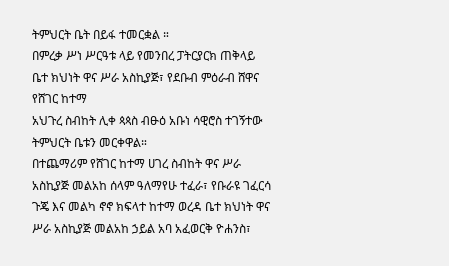ትምህርት ቤት በይፋ ተመርቋል ።
በምረቃ ሥነ ሥርዓቱ ላይ የመንበረ ፓትርያርክ ጠቅላይ ቤተ ክህነት ዋና ሥራ አስኪያጅ፣ የደቡብ ምዕራብ ሸዋና የሸገር ከተማ
አህጉረ ስብከት ሊቀ ጳጳስ ብፁዕ አቡነ ሳዊሮስ ተገኝተው ትምህርት ቤቱን መርቀዋል።
በተጨማሪም የሸገር ከተማ ሀገረ ስብከት ዋና ሥራ አስኪያጅ መልአከ ሰላም ዓለማየሁ ተፈራ፣ የቡራዩ ገፈርሳ ጉጄ እና መልካ ኖኖ ክፍላተ ከተማ ወረዳ ቤተ ክህነት ዋና ሥራ አስኪያጅ መልአከ ኃይል አባ አፈወርቅ ዮሐንስ፣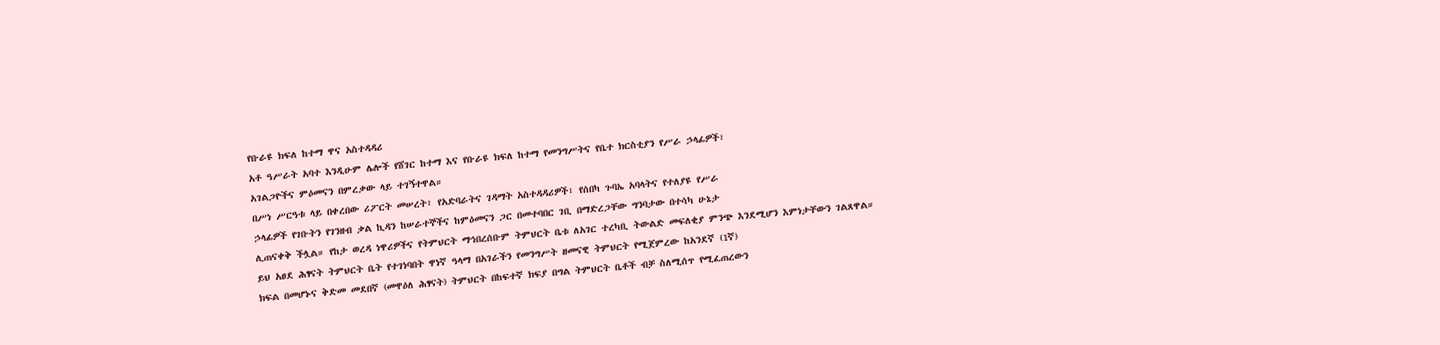የቡራዩ ክፍለ ከተማ ዋና አስተዳዳሪ
አቶ ዓሥራት አባተ እንዲሁም ሌሎች የሸገር ከተማ እና የቡራዩ ክፍለ ከተማ የመንግሥትና የቤተ ክርስቲያን የሥራ ኃላፊዎች፣
አገልጋዮችና ምዕመናን በምረቃው ላይ ተገኝተዋል።
በሥነ ሥርዓቱ ላይ በቀረበው ሪፖርት መሠረት፣ የአድባራትና ገዳማት አስተዳዳሪዎች፣ የሰበካ ጉባኤ አባላትና የተለያዩ የሥራ
ኃላፊዎች የገቡትን የገንዘብ ቃል ኪዳን ከሠራተኞችና ከምዕመናን ጋር በመተባበር ገቢ በማድረጋቸው ግንባታው በተሳካ ሁኔታ
ሊጠናቀቅ ችሏል። የከታ ወረዳ ነዋሪዎችና የትምህርት ማኅበረሰቡም ትምህርት ቤቱ ለአገር ተረካቢ ትውልድ መፍለቂያ ምንጭ እንደሚሆን እምነታቸውን ገልጸዋል።
ይህ አፀደ ሕፃናት ትምህርት ቤት የተገነባበት ዋነኛ ዓላማ በአገራችን የመንግሥት ዘመናዊ ትምህርት የሚጀምረው ከአንደኛ (1ኛ)
ክፍል በመሆኑና ቅድመ መደበኛ (መዋዕለ ሕፃናት) ትምህርት በከፍተኛ ክፍያ በግል ትምህርት ቤቶች ብቻ ስለሚሰጥ የሚፈጠረውን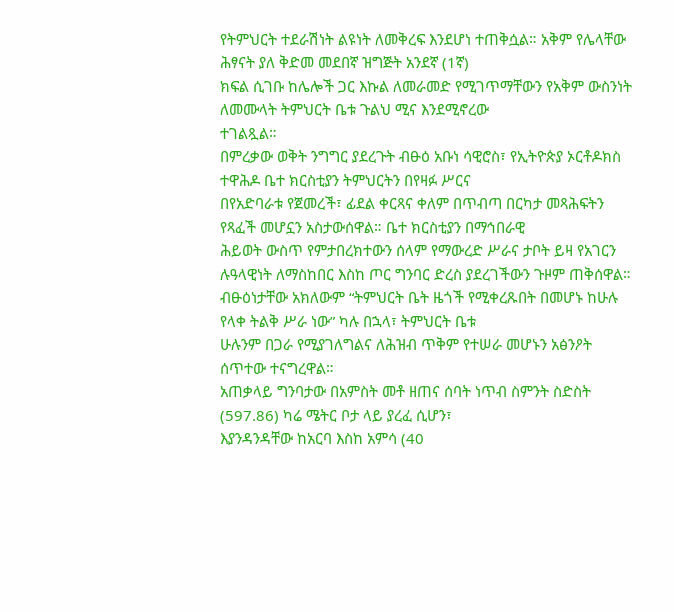የትምህርት ተደራሽነት ልዩነት ለመቅረፍ እንደሆነ ተጠቅሷል። አቅም የሌላቸው ሕፃናት ያለ ቅድመ መደበኛ ዝግጅት አንደኛ (1ኛ)
ክፍል ሲገቡ ከሌሎች ጋር እኩል ለመራመድ የሚገጥማቸውን የአቅም ውስንነት ለመሙላት ትምህርት ቤቱ ጉልህ ሚና እንደሚኖረው
ተገልጿል።
በምረቃው ወቅት ንግግር ያደረጉት ብፁዕ አቡነ ሳዊሮስ፣ የኢትዮጵያ ኦርቶዶክስ ተዋሕዶ ቤተ ክርስቲያን ትምህርትን በየዛፉ ሥርና
በየአድባራቱ የጀመረች፣ ፊደል ቀርጻና ቀለም በጥብጣ በርካታ መጻሕፍትን የጻፈች መሆኗን አስታውሰዋል። ቤተ ክርስቲያን በማኅበራዊ
ሕይወት ውስጥ የምታበረክተውን ሰላም የማውረድ ሥራና ታቦት ይዛ የአገርን ሉዓላዊነት ለማስከበር እስከ ጦር ግንባር ድረስ ያደረገችውን ጉዞም ጠቅሰዋል።
ብፁዕነታቸው አክለውም “ትምህርት ቤት ዜጎች የሚቀረጹበት በመሆኑ ከሁሉ የላቀ ትልቅ ሥራ ነው” ካሉ በኋላ፣ ትምህርት ቤቱ
ሁሉንም በጋራ የሚያገለግልና ለሕዝብ ጥቅም የተሠራ መሆኑን አፅንዖት ሰጥተው ተናግረዋል።
አጠቃላይ ግንባታው በአምስት መቶ ዘጠና ሰባት ነጥብ ስምንት ስድስት (597.86) ካሬ ሜትር ቦታ ላይ ያረፈ ሲሆን፣
እያንዳንዳቸው ከአርባ እስከ አምሳ (40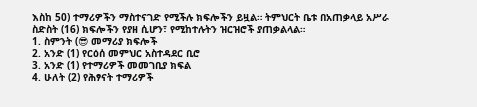እስከ 50) ተማሪዎችን ማስተናገድ የሚችሉ ክፍሎችን ይዟል። ትምህርት ቤቱ በአጠቃላይ አሥራ ስድስት (16) ክፍሎችን የያዘ ሲሆን፣ የሚከተሉትን ዝርዝሮች ያጠቃልላል።
1. ስምንት (😎 መማሪያ ክፍሎች
2. አንድ (1) የርዕሰ መምህር አስተዳደር ቢሮ
3. አንድ (1) የተማሪዎች መመገቢያ ክፍል
4. ሁለት (2) የሕፃናት ተማሪዎች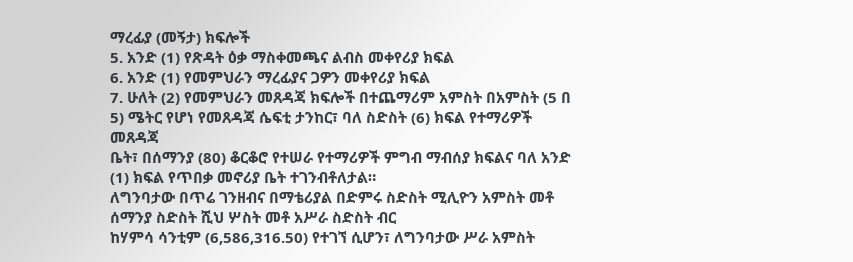ማረፊያ (መኝታ) ክፍሎች
5. አንድ (1) የጽዳት ዕቃ ማስቀመጫና ልብስ መቀየሪያ ክፍል
6. አንድ (1) የመምህራን ማረፊያና ጋዎን መቀየሪያ ክፍል
7. ሁለት (2) የመምህራን መጸዳጃ ክፍሎች በተጨማሪም አምስት በአምስት (5 በ 5) ሜትር የሆነ የመጸዳጃ ሴፍቲ ታንከር፣ ባለ ስድስት (6) ክፍል የተማሪዎች መጸዳጃ
ቤት፣ በሰማንያ (80) ቆርቆሮ የተሠራ የተማሪዎች ምግብ ማብሰያ ክፍልና ባለ አንድ (1) ክፍል የጥበቃ መኖሪያ ቤት ተገንብቶለታል።
ለግንባታው በጥሬ ገንዘብና በማቴሪያል በድምሩ ስድስት ሚሊዮን አምስት መቶ ሰማንያ ስድስት ሺህ ሦስት መቶ አሥራ ስድስት ብር
ከሃምሳ ሳንቲም (6,586,316.50) የተገኘ ሲሆን፣ ለግንባታው ሥራ አምስት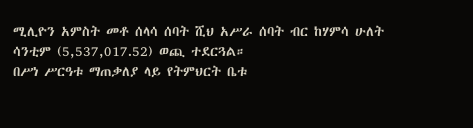ሚሊዮን አምስት መቶ ሰላሳ ሰባት ሺህ አሥራ ሰባት ብር ከሃምሳ ሁለት ሳንቲም (5,537,017.52) ወጪ ተደርጓል።
በሥነ ሥርዓቱ ማጠቃለያ ላይ የትምህርት ቤቱ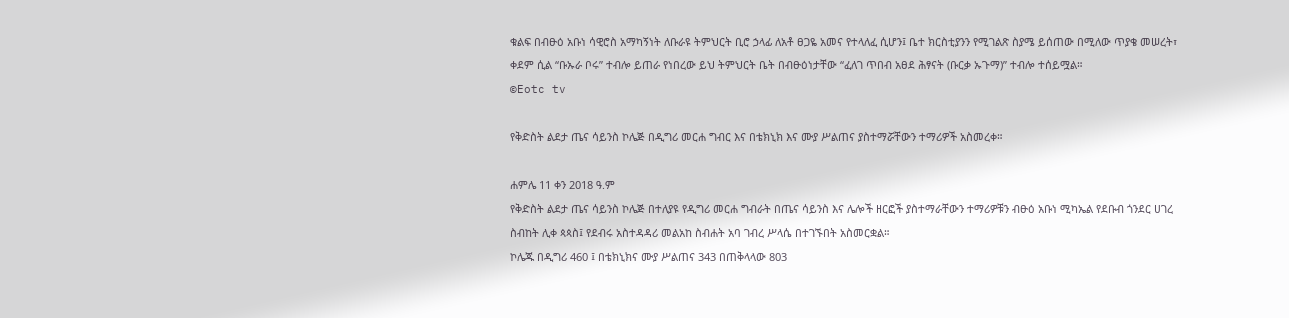ቁልፍ በብፁዕ አቡነ ሳዊሮስ አማካኝነት ለቡራዩ ትምህርት ቢሮ ኃላፊ ለአቶ ፀጋዬ አመና የተላለፈ ሲሆን፤ ቤተ ክርስቲያንን የሚገልጽ ስያሜ ይሰጠው በሚለው ጥያቄ መሠረት፣ ቀደም ሲል “ቡኡራ ቦሩ” ተብሎ ይጠራ የነበረው ይህ ትምህርት ቤት በብፁዕነታቸው “ፈለገ ጥበብ አፀደ ሕፃናት (ቡርቃ ኡጉማ)” ተብሎ ተሰይሟል።
©Eotc tv

የቅድስት ልደታ ጤና ሳይንስ ኮሌጅ በዲግሪ መርሐ ግብር እና በቴክኒክ እና ሙያ ሥልጠና ያስተማሯቸውን ተማሪዎች አስመረቀ።

ሐምሌ 11 ቀን 2018 ዓ.ም
የቅድስት ልደታ ጤና ሳይንስ ኮሌጅ በተለያዩ የዲግሪ መርሐ ግብራት በጤና ሳይንስ እና ሌሎች ዘርፎች ያስተማራቸውን ተማሪዎቹን ብፁዕ አቡነ ሚካኤል የደቡብ ጎንደር ሀገረ ስብከት ሊቀ ጳጳስ፤ የደብሩ አስተዳዳሪ መልአከ ስብሐት አባ ገብረ ሥላሴ በተገኙበት አስመርቋል።
ኮሌጁ በዲግሪ 460 ፤ በቴክኒክና ሙያ ሥልጠና 343 በጠቅላላው 803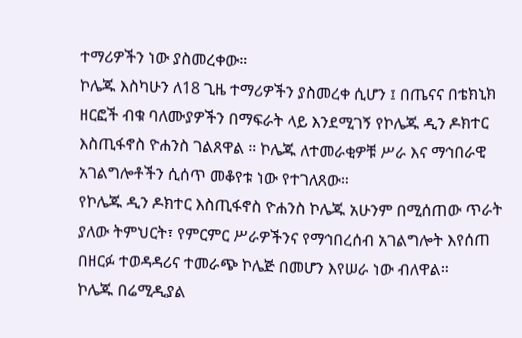ተማሪዎችን ነው ያስመረቀው።
ኮሌጁ እስካሁን ለ18 ጊዜ ተማሪዎችን ያስመረቀ ሲሆን ፤ በጤናና በቴክኒክ ዘርፎች ብቁ ባለሙያዎችን በማፍራት ላይ እንደሚገኝ የኮሌጁ ዲን ዶክተር እስጢፋኖስ ዮሐንስ ገልጸዋል ። ኮሌጁ ለተመራቂዎቹ ሥራ እና ማኅበራዊ አገልግሎቶችን ሲሰጥ መቆየቱ ነው የተገለጸው።
የኮሌጁ ዲን ዶክተር እስጢፋኖስ ዮሐንስ ኮሌጁ አሁንም በሚሰጠው ጥራት ያለው ትምህርት፣ የምርምር ሥራዎችንና የማኅበረሰብ አገልግሎት እየሰጠ በዘርፉ ተወዳዳሪና ተመራጭ ኮሌጅ በመሆን እየሠራ ነው ብለዋል።
ኮሌጁ በሬሚዲያል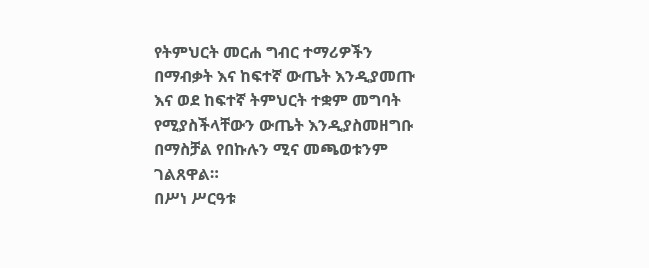የትምህርት መርሐ ግብር ተማሪዎችን በማብቃት እና ከፍተኛ ውጤት እንዲያመጡ እና ወደ ከፍተኛ ትምህርት ተቋም መግባት የሚያስችላቸውን ውጤት እንዲያስመዘግቡ በማስቻል የበኩሉን ሚና መጫወቱንም ገልጸዋል።
በሥነ ሥርዓቱ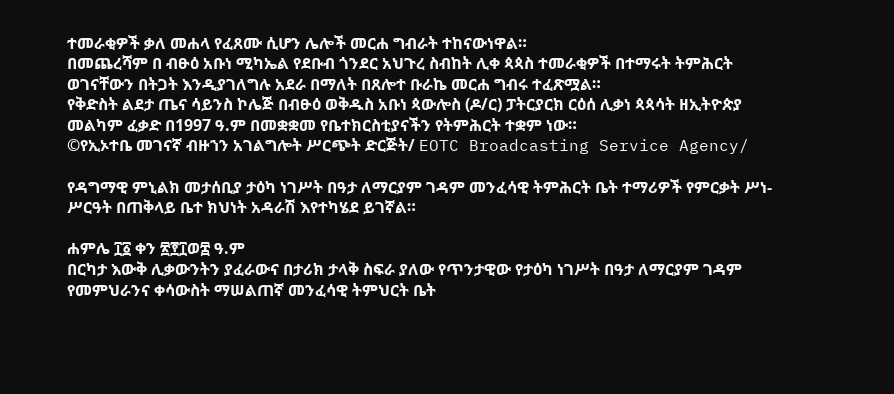ተመራቂዎች ቃለ መሐላ የፈጸሙ ሲሆን ሌሎች መርሐ ግብራት ተከናውነዋል።
በመጨረሻም በ ብፁዕ አቡነ ሚካኤል የደቡብ ጎንደር አህጉረ ስብከት ሊቀ ጳጳስ ተመራቂዎች በተማሩት ትምሕርት ወገናቸውን በትጋት እንዲያገለግሉ አደራ በማለት በጸሎተ ቡራኬ መርሐ ግብሩ ተፈጽሟል።
የቅድስት ልደታ ጤና ሳይንስ ኮሌጅ በብፁዕ ወቅዱስ አቡነ ጳውሎስ (ዶ/ር) ፓትርያርክ ርዕሰ ሊቃነ ጳጳሳት ዘኢትዮጵያ መልካም ፈቃድ በ1997 ዓ.ም በመቋቋመ የቤተክርስቲያናችን የትምሕርት ተቋም ነው።
©የኢኦተቤ መገናኛ ብዙኀን አገልግሎት ሥርጭት ድርጅት/ EOTC Broadcasting Service Agency/

የዳግማዊ ምኒልክ መታሰቢያ ታዕካ ነገሥት በዓታ ለማርያም ገዳም መንፈሳዊ ትምሕርት ቤት ተማሪዎች የምርቃት ሥነ-ሥርዓት በጠቅላይ ቤተ ክህነት አዳራሽ እየተካሄደ ይገኛል።

ሐምሌ ፲፩ ቀን ፳፻፲ወ፰ ዓ.ም
በርካታ እውቅ ሊቃውንትን ያፈራውና በታሪክ ታላቅ ስፍራ ያለው የጥንታዊው የታዕካ ነገሥት በዓታ ለማርያም ገዳም የመምህራንና ቀሳውስት ማሠልጠኛ መንፈሳዊ ትምህርት ቤት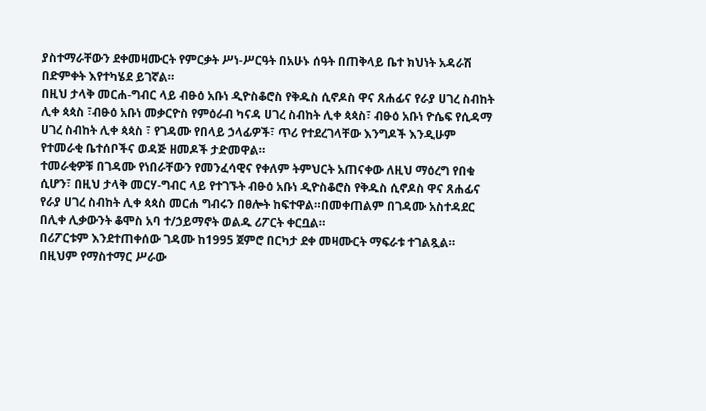ያስተማራቸውን ደቀመዛሙርት የምርቃት ሥነ-ሥርዓት በአሁኑ ሰዓት በጠቅላይ ቤተ ክህነት አዳራሽ በድምቀት እየተካሄደ ይገኛል።
በዚህ ታላቅ መርሐ-ግብር ላይ ብፁዕ አቡነ ዲዮስቆሮስ የቅዱስ ሲኖዶስ ዋና ጸሐፊና የራያ ሀገረ ስብከት ሊቀ ጳጳስ ፣ብፁዕ አቡነ መቃርዮስ የምዕራብ ካናዳ ሀገረ ስብከት ሊቀ ጳጳስ፣ ብፁዕ አቡነ ዮሴፍ የሲዳማ ሀገረ ስብከት ሊቀ ጳጳስ ፣ የገዳሙ የበላይ ኃላፊዎች፣ ጥሪ የተደረገላቸው እንግዶች እንዲሁም የተመራቂ ቤተሰቦችና ወዳጅ ዘመዶች ታድመዋል።
ተመራቂዎቹ በገዳሙ የነበራቸውን የመንፈሳዊና የቀለም ትምህርት አጠናቀው ለዚህ ማዕረግ የበቁ ሲሆን፣ በዚህ ታላቅ መርሃ-ግብር ላይ የተገኙት ብፁዕ አቡነ ዲዮስቆሮስ የቅዱስ ሲኖዶስ ዋና ጸሐፊና የራያ ሀገረ ስብከት ሊቀ ጳጳስ መርሐ ግብሩን በፀሎት ከፍተዋል።በመቀጠልም በገዳሙ አስተዳደር በሊቀ ሊቃውንት ቆሞስ አባ ተ/ኃይማኖት ወልዱ ሪፖርት ቀርቧል።
በሪፖርቱም እንደተጠቀሰው ገዳሙ ከ1995 ጀምሮ በርካታ ደቀ መዛሙርት ማፍራቱ ተገልጿል። በዚህም የማስተማር ሥራው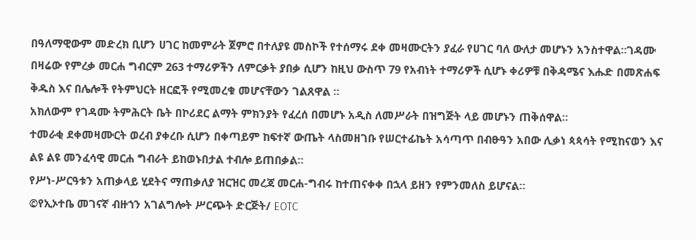በዓለማዊውም መድረክ ቢሆን ሀገር ከመምራት ጀምሮ በተለያዩ መስኮች የተሰማሩ ደቀ መዛሙርትን ያፈራ የሀገር ባለ ውለታ መሆኑን አንስተዋል።ገዳሙ በዛሬው የምረቃ መርሐ ግብርም 263 ተማሪዎችን ለምርቃት ያበቃ ሲሆን ከዚህ ውስጥ 79 የአብነት ተማሪዎች ሲሆኑ ቀሪዎቹ በቅዳሜና እሑድ በመጽሐፍ ቅዱስ እና በሌሎች የትምህርት ዘርፎች የሚመረቁ መሆናቸውን ገልጸዋል ።
አክለውም የገዳሙ ትምሕርት ቤት በኮሪደር ልማት ምክንያት የፈረሰ በመሆኑ አዲስ ለመሥራት በዝግጅት ላይ መሆኑን ጠቅሰዋል።
ተመራቂ ደቀመዛሙርት ወረብ ያቀረቡ ሲሆን በቀጣይም ከፍተኛ ውጤት ላስመዘገቡ የሠርተፊኬት አሳጣጥ በብፁዓን አበው ሊቃነ ጳጳሳት የሚከናወን እና ልዩ ልዩ መንፈሳዊ መርሐ ግብራት ይከወኑበታል ተብሎ ይጠበቃል።
የሥነ-ሥርዓቱን አጠቃላይ ሂደትና ማጠቃለያ ዝርዝር መረጃ መርሐ-ግብሩ ከተጠናቀቀ በኋላ ይዘን የምንመለስ ይሆናል።
©የኢኦተቤ መገናኛ ብዙኀን አገልግሎት ሥርጭት ድርጅት/ EOTC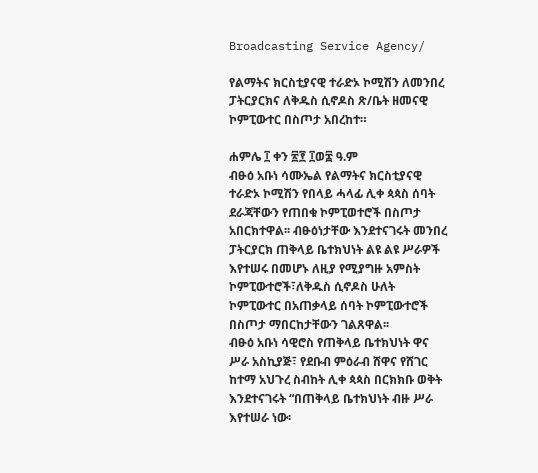Broadcasting Service Agency/

የልማትና ክርስቲያናዊ ተራድኦ ኮሚሽን ለመንበረ ፓትርያርክና ለቅዱስ ሲኖዶስ ጽ/ቤት ዘመናዊ ኮምፒውተር በስጦታ አበረከተ።

ሐምሌ ፲ ቀን ፳፻ ፲ወ፰ ዓ.ም
ብፁዕ አቡነ ሳሙኤል የልማትና ክርስቲያናዊ ተራድኦ ኮሚሽን የበላይ ሓላፊ ሊቀ ጳጳስ ሰባት ደራጃቸውን የጠበቁ ኮምፒወተሮች በስጦታ አበርክተዋል፡፡ ብፁዕነታቸው እንደተናገሩት መንበረ ፓትርያርክ ጠቅላይ ቤተክህነት ልዩ ልዩ ሥራዎች እየተሠሩ በመሆኑ ለዚያ የሚያግዙ አምስት ኮምፒውተሮች፣ለቅዱስ ሲኖዶስ ሁለት ኮምፒውተር በአጠቃላይ ሰባት ኮምፒውተሮች በስጦታ ማበርከታቸውን ገልጸዋል፡፡
ብፁዕ አቡነ ሳዊሮስ የጠቅላይ ቤተክህነት ዋና ሥራ አስኪያጅ፣ የደቡብ ምዕራብ ሸዋና የሸገር ከተማ አህጉረ ስብከት ሊቀ ጳጳስ በርክክቡ ወቅት እንደተናገሩት “በጠቅላይ ቤተክህነት ብዙ ሥራ እየተሠራ ነው፡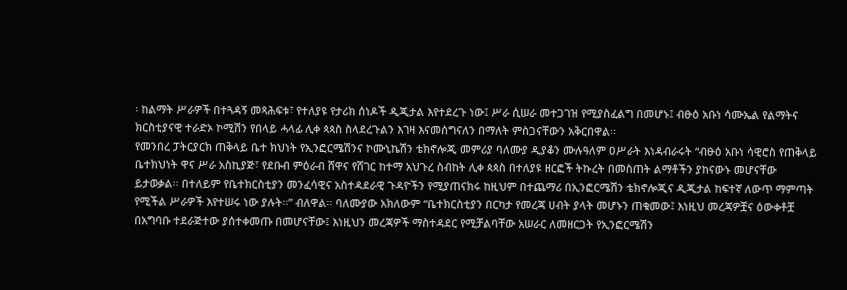፡ ከልማት ሥራዎች በተጓዳኝ መጻሕፍቱ፣ የተለያዩ የታሪክ ሰነዶች ዲጂታል እየተደረጉ ነው፤ ሥራ ሲሠራ መተጋገዝ የሚያስፈልግ በመሆኑ፤ ብፁዕ አቡነ ሳሙኤል የልማትና ክርስቲያናዊ ተራድኦ ኮሚሽን የበላይ ሓላፊ ሊቀ ጳጳስ ስላደረጉልን እገዛ እናመሰግናለን በማለት ምስጋናቸውን አቅርበዋል፡፡
የመንበረ ፓትርያርክ ጠቅላይ ቤተ ክህነት የኢንፎርሜሽንና ኮሙኒኬሽን ቴክኖሎጂ መምሪያ ባለሙያ ዲያቆን ሙሉዓለም ዐሥራት እነዳብራሩት “ብፁዕ አቡነ ሳዊሮስ የጠቅላይ ቤተክህነት ዋና ሥራ አስኪያጅ፣ የደቡብ ምዕራብ ሸዋና የሸገር ከተማ አህጉረ ስብከት ሊቀ ጳጳስ በተለያዩ ዘርፎች ትኩረት በመስጠት ልማቶችን ያከናውኑ መሆናቸው ይታወቃል፡፡ በተለይም የቤተክርስቲያን መንፈሳዊና አስተዳደራዊ ጉዳዮችን የሚያጠናክሩ ከዚህም በተጨማሪ በኢንፎርሜሽን ቴክኖሎጂና ዲጂታል ከፍተኛ ለውጥ ማምጣት የሚችል ሥራዎች እየተሠሩ ነው ያሉት፡፡” ብለዋል፡፡ ባለሙያው አክለውም “ቤተክርስቲያን በርካታ የመረጃ ሀብት ያላት መሆኑን ጠቁመው፤ እነዚህ መረጃዎቿና ዕውቀቶቿ በአግባቡ ተደራጅተው ያሰተቀመጡ በመሆናቸው፤ እነዚህን መረጃዎች ማስተዳደር የሚቻልባቸው አሠራር ለመዘርጋት የኢንፎርሜሽን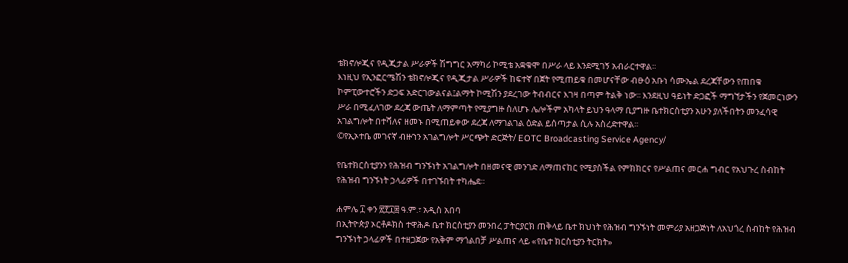ቴክኖሎጂና የዲጂታል ሥራዎች ሽግግር አማካሪ ኮሚቴ አቋቁሞ በሥራ ላይ እንደሚገኝ አብራርተዋል፡፡
እነዚህ የኢንፎርሜሽን ቴክኖሎጂና የዲጂታል ሥራዎች ከፍተኛ በጀት የሚጠይቁ በመሆናቸው ብፁዕ አቡነ ሳሙኤል ደረጃቸውን የጠበቁ ኮምፒውተሮችን ድጋፍ አድርገውልናል፤ልማት ኮሚሽን ያደረገው ትብብርና እገዛ በጣም ትልቅ ነው፡፡ እንደዚህ ዓይነት ድጋፎች ማግኘታችን የጀመርነውን ሥራ በሚፈለገው ደረጃ ውጤት ለማምጣት የሚያግዙ ስለሆኑ ሌሎችም አካላት ይህን ዓላማ ቢያግዙ ቤተክርስቲያን አሁን ያለችበትን መንፈሳዊ አገልግሎት በተሻለና ዘመኑ በሚጠይቀው ደረጃ ለማገልገል ዕድል ይሰጣታል ሲሉ አስረድተዋል፡፡
©የኢኦተቤ መገናኛ ብዙኀን አገልግሎት ሥርጭት ድርጅት/ EOTC Broadcasting Service Agency/

የቤተክርስቲያንን የሕዝብ ግንኙነት አገልግሎት በዘመናዊ መንገድ ለማጠናከር የሚያስችል የምክክርና የሥልጠና መርሐ ግብር የአህጉረ ስብከት የሕዝብ ግንኙነት ኃላፊዎች በተገኙበት ተካሔደ።

ሐምሌ ፲ ቀን ፳፻፲፰ ዓ.ም.፣ አዲስ አበባ
በኢትዮጵያ ኦርቶዶክስ ተዋሕዶ ቤተ ክርስቲያን መንበረ ፓትርያርክ ጠቅላይ ቤተ ክህነት የሕዝብ ግንኙነት መምሪያ አዘጋጅነት ለአህጎረ ስብከት የሕዝብ ግንኙነት ኃላፊዎች በተዘጋጀው የአቅም ማጎልበቻ ሥልጠና ላይ «የቤተ ክርስቲያን ትርክት»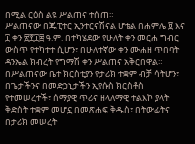በሚል ርዕስ ልዩ ሥልጠና ተሰጠ።
ሥልጠናው በጁፒተር ኢንተርናሽናል ሆቴል በሐምሌ ፱ እና ፲ ቀን ፳፻፲፰ ዓ.ም. በተካሄደው የሁለት ቀን መርሐ ግብር ውስጥ የተካተተ ሲሆን፣ በሁለተኛው ቀን ሙሐዘ ጥበባት ዳንኤል ክብረት የግማሽ ቀን ሥልጠና አቅርበዋል።
በሥልጠናው ቤተ ክርስቲያን የታሪክ ተቋም ብቻ ሳትሆን፣ በጌታችንና በመድኃኒታችን ኢየሱስ ክርስቶስ የተመሠረተች፣ ሰማያዊ ጥሪና ዘላለማዊ ተልእኮ ያላት ቅድስት ተቋም መሆኗ በመጽሐፍ ቅዱስ፣ በትውፊትና በታሪክ መሠረት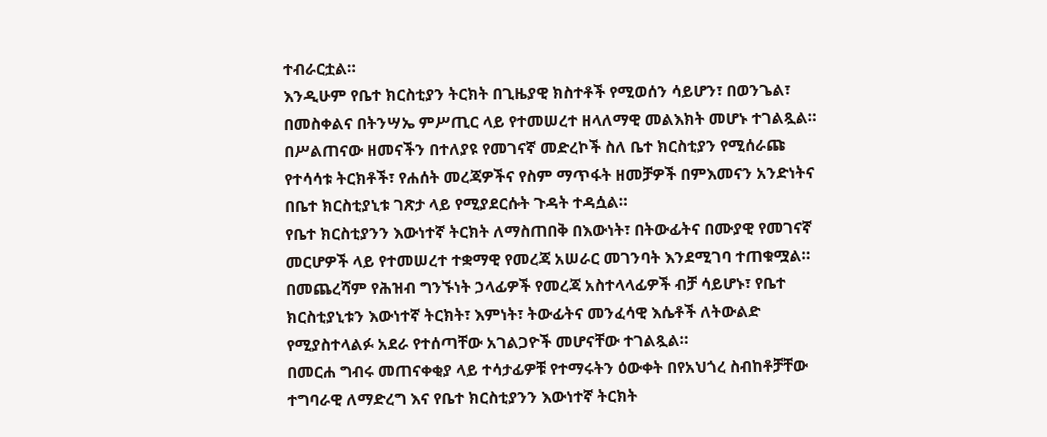ተብራርቷል።
እንዲሁም የቤተ ክርስቲያን ትርክት በጊዜያዊ ክስተቶች የሚወሰን ሳይሆን፣ በወንጌል፣ በመስቀልና በትንሣኤ ምሥጢር ላይ የተመሠረተ ዘላለማዊ መልእክት መሆኑ ተገልጿል።
በሥልጠናው ዘመናችን በተለያዩ የመገናኛ መድረኮች ስለ ቤተ ክርስቲያን የሚሰራጩ የተሳሳቱ ትርክቶች፣ የሐሰት መረጃዎችና የስም ማጥፋት ዘመቻዎች በምእመናን አንድነትና በቤተ ክርስቲያኒቱ ገጽታ ላይ የሚያደርሱት ጉዳት ተዳሷል።
የቤተ ክርስቲያንን እውነተኛ ትርክት ለማስጠበቅ በእውነት፣ በትውፊትና በሙያዊ የመገናኛ መርሆዎች ላይ የተመሠረተ ተቋማዊ የመረጃ አሠራር መገንባት እንደሚገባ ተጠቁሟል።
በመጨረሻም የሕዝብ ግንኙነት ኃላፊዎች የመረጃ አስተላላፊዎች ብቻ ሳይሆኑ፣ የቤተ ክርስቲያኒቱን እውነተኛ ትርክት፣ እምነት፣ ትውፊትና መንፈሳዊ እሴቶች ለትውልድ የሚያስተላልፉ አደራ የተሰጣቸው አገልጋዮች መሆናቸው ተገልጿል።
በመርሐ ግብሩ መጠናቀቂያ ላይ ተሳታፊዎቹ የተማሩትን ዕውቀት በየአህጎረ ስብከቶቻቸው ተግባራዊ ለማድረግ እና የቤተ ክርስቲያንን እውነተኛ ትርክት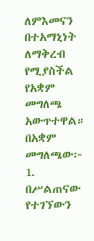ለምእመናን በተአማኒነት ለማቅረብ የሚያስችል የአቋም መግለጫ አውጥተዋል።
በአቋም መግለጫው፦
1. በሥልጠናው የተገኘውን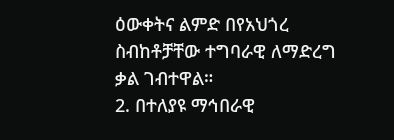ዕውቀትና ልምድ በየአህጎረ ስብከቶቻቸው ተግባራዊ ለማድረግ ቃል ገብተዋል።
2. በተለያዩ ማኅበራዊ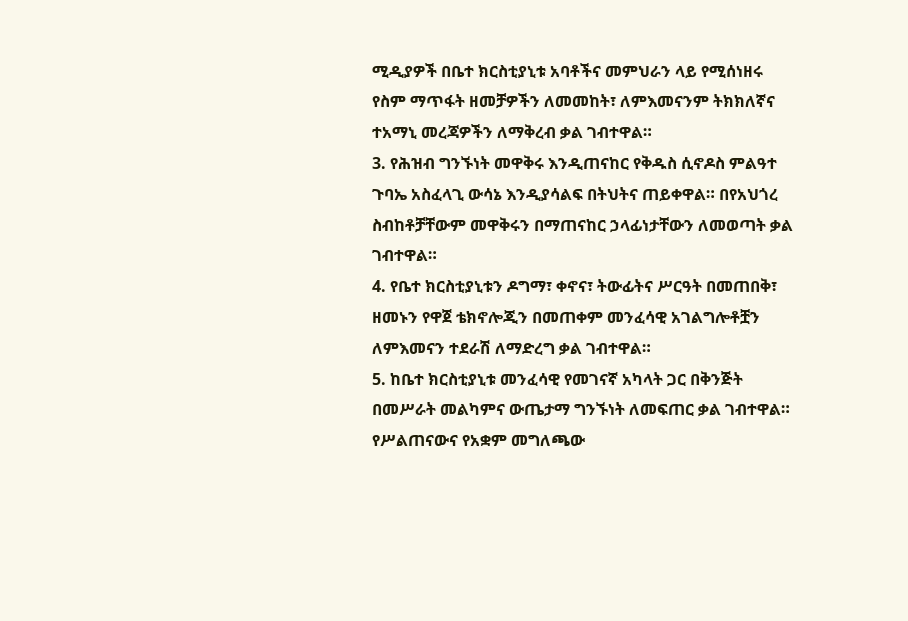ሚዲያዎች በቤተ ክርስቲያኒቱ አባቶችና መምህራን ላይ የሚሰነዘሩ የስም ማጥፋት ዘመቻዎችን ለመመከት፣ ለምእመናንም ትክክለኛና ተአማኒ መረጃዎችን ለማቅረብ ቃል ገብተዋል።
3. የሕዝብ ግንኙነት መዋቅሩ እንዲጠናከር የቅዱስ ሲኖዶስ ምልዓተ ጉባኤ አስፈላጊ ውሳኔ እንዲያሳልፍ በትህትና ጠይቀዋል። በየአህጎረ ስብከቶቻቸውም መዋቅሩን በማጠናከር ኃላፊነታቸውን ለመወጣት ቃል ገብተዋል።
4. የቤተ ክርስቲያኒቱን ዶግማ፣ ቀኖና፣ ትውፊትና ሥርዓት በመጠበቅ፣ ዘመኑን የዋጀ ቴክኖሎጂን በመጠቀም መንፈሳዊ አገልግሎቶቿን ለምእመናን ተደራሽ ለማድረግ ቃል ገብተዋል።
5. ከቤተ ክርስቲያኒቱ መንፈሳዊ የመገናኛ አካላት ጋር በቅንጅት በመሥራት መልካምና ውጤታማ ግንኙነት ለመፍጠር ቃል ገብተዋል።
የሥልጠናውና የአቋም መግለጫው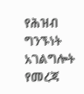የሕዝብ ግንኙነት አገልግሎት የመረጃ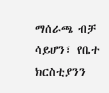ማሰራጫ ብቻ ሳይሆን፣ የቤተ ክርስቲያንን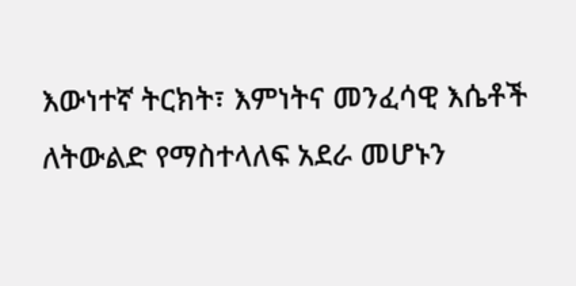እውነተኛ ትርክት፣ እምነትና መንፈሳዊ እሴቶች ለትውልድ የማስተላለፍ አደራ መሆኑን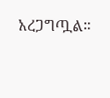አረጋግጧል።